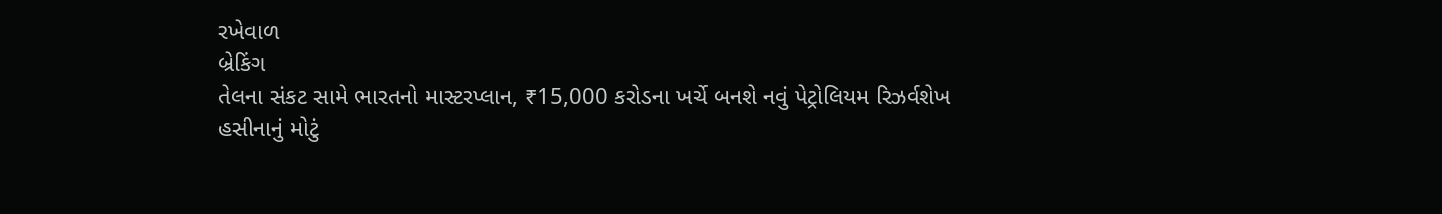રખેવાળ
બ્રેકિંગ
તેલના સંકટ સામે ભારતનો માસ્ટરપ્લાન, ₹15,000 કરોડના ખર્ચે બનશે નવું પેટ્રોલિયમ રિઝર્વશેખ હસીનાનું મોટું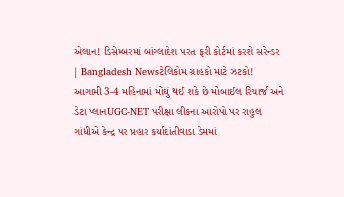એલાન! ડિસેમ્બરમાં બાંગ્લાદેશ પરત ફરી કોર્ટમાં કરશે સરેન્ડર | Bangladesh Newsટેલિકોમ ગ્રાહકો માટે ઝટકો! આગામી 3-4 મહિનામાં મોંઘું થઈ શકે છે મોબાઈલ રિચાર્જ અને ડેટા પ્લાનUGC-NET પરીક્ષા લીકના આરોપો પર રાહુલ ગાંધીએ કેન્દ્ર પર પ્રહાર કર્યાદાંતીવાડા ડેમમાં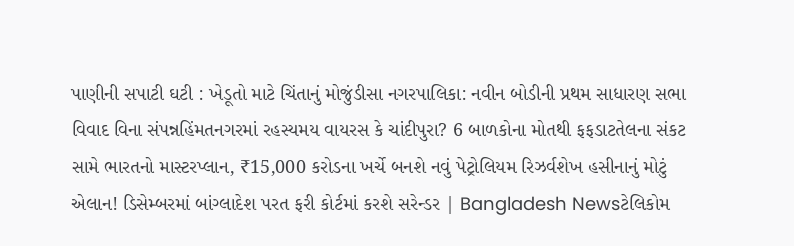પાણીની સપાટી ઘટી : ખેડૂતો માટે ચિંતાનું મોજુંડીસા નગરપાલિકા: નવીન બોડીની પ્રથમ સાધારણ સભા વિવાદ વિના સંપન્નહિંમતનગરમાં રહસ્યમય વાયરસ કે ચાંદીપુરા? 6 બાળકોના મોતથી ફફડાટતેલના સંકટ સામે ભારતનો માસ્ટરપ્લાન, ₹15,000 કરોડના ખર્ચે બનશે નવું પેટ્રોલિયમ રિઝર્વશેખ હસીનાનું મોટું એલાન! ડિસેમ્બરમાં બાંગ્લાદેશ પરત ફરી કોર્ટમાં કરશે સરેન્ડર | Bangladesh Newsટેલિકોમ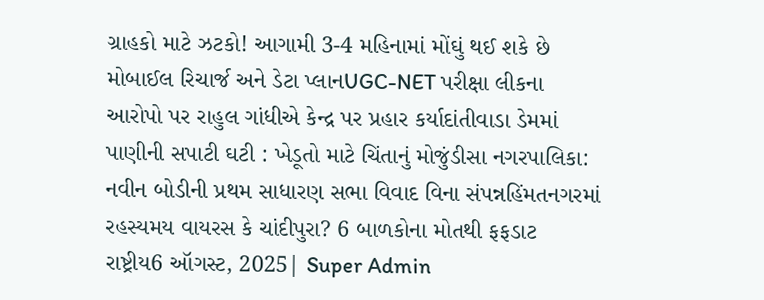ગ્રાહકો માટે ઝટકો! આગામી 3-4 મહિનામાં મોંઘું થઈ શકે છે મોબાઈલ રિચાર્જ અને ડેટા પ્લાનUGC-NET પરીક્ષા લીકના આરોપો પર રાહુલ ગાંધીએ કેન્દ્ર પર પ્રહાર કર્યાદાંતીવાડા ડેમમાં પાણીની સપાટી ઘટી : ખેડૂતો માટે ચિંતાનું મોજુંડીસા નગરપાલિકા: નવીન બોડીની પ્રથમ સાધારણ સભા વિવાદ વિના સંપન્નહિંમતનગરમાં રહસ્યમય વાયરસ કે ચાંદીપુરા? 6 બાળકોના મોતથી ફફડાટ
રાષ્ટ્રીય6 ઑગસ્ટ, 2025| Super Admin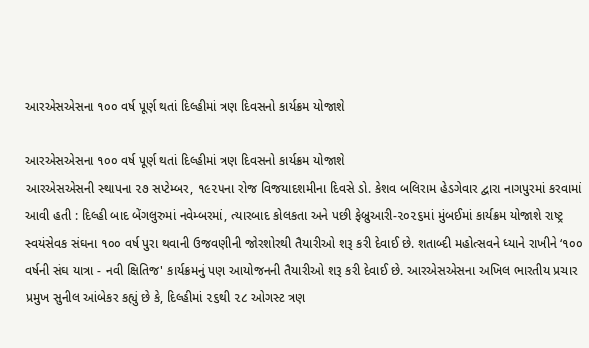આરએસએસના ૧૦૦ વર્ષ પૂર્ણ થતાં દિલ્‍હીમાં ત્રણ દિવસનો કાર્યક્રમ યોજાશે

આરએસએસના ૧૦૦ વર્ષ પૂર્ણ થતાં દિલ્‍હીમાં ત્રણ દિવસનો કાર્યક્રમ યોજાશે
આરએસએસની સ્‍થાપના ૨૭ સપ્‍ટેમ્‍બર, ૧૯૨૫ના રોજ વિજયાદશમીના દિવસે ડો. કેશવ બલિરામ હેડગેવાર દ્વારા નાગપુરમાં કરવામાં આવી હતી : દિલ્‍હી બાદ બેંગલુરુમાં નવેમ્‍બરમાં, ત્‍યારબાદ કોલકતા અને પછી ફેબ્રુઆરી-૨૦૨૬માં મુંબઈમાં કાર્યક્રમ યોજાશે રાષ્ટ્ર સ્‍વયંસેવક સંઘના ૧૦૦ વર્ષ પુરા થવાની ઉજવણીની જોરશોરથી તૈયારીઓ શરૂ કરી દેવાઈ છે. શતાબ્‍દી મહોત્‍સવને ધ્‍યાને રાખીને ‘૧૦૦ વર્ષની સંઘ યાત્રા - નવી ક્ષિતિજ' કાર્યક્રમનું પણ આયોજનની તૈયારીઓ શરૂ કરી દેવાઈ છે. આરએસએસના અખિલ ભારતીય પ્રચાર પ્રમુખ સુનીલ આંબેકર કહ્યું છે કે, દિલ્‍હીમાં ૨૬થી ૨૮ ઓગસ્‍ટ ત્રણ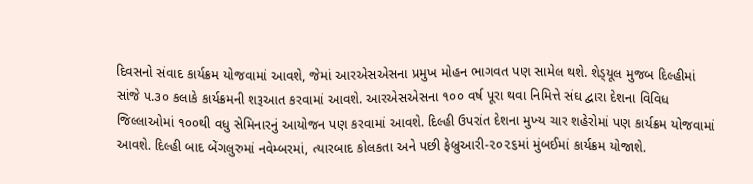દિવસનો સંવાદ કાર્યક્રમ યોજવામાં આવશે, જેમાં આરએસએસના પ્રમુખ મોહન ભાગવત પણ સામેલ થશે. શેડ્‍યૂલ મુજબ દિલ્‍હીમાં સાંજે ૫.૩૦ કલાકે કાર્યક્રમની શરૂઆત કરવામાં આવશે. આરએસએસના ૧૦૦ વર્ષ પૂરા થવા નિમિત્તે સંઘ દ્વારા દેશના વિવિધ જિલ્‍લાઓમાં ૧૦૦થી વધુ સેમિનારનું આયોજન પણ કરવામાં આવશે. દિલ્‍હી ઉપરાંત દેશના મુખ્‍ય ચાર શહેરોમાં પણ કાર્યક્રમ યોજવામાં આવશે. દિલ્‍હી બાદ બેંગલુરુમાં નવેમ્‍બરમાં, ત્‍યારબાદ કોલકતા અને પછી ફેબ્રુઆરી-૨૦૨૬માં મુંબઈમાં કાર્યક્રમ યોજાશે.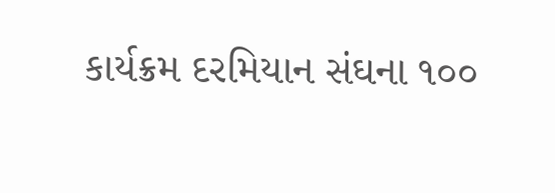કાર્યક્રમ દરમિયાન સંઘના ૧૦૦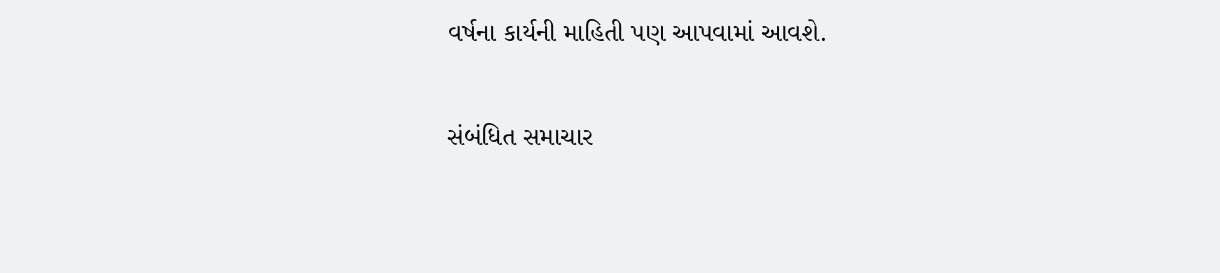વર્ષના કાર્યની માહિતી પણ આપવામાં આવશે.

સંબંધિત સમાચાર